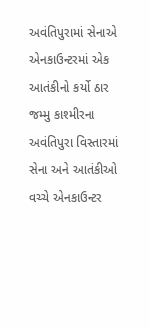અવંતિપુરામાં સેનાએ એનકાઉન્ટરમાં એક આતંકીનો કર્યો ઠાર
જમ્મુ કાશ્મીરના અવંતિપુરા વિસ્તારમાં સેના અને આતંકીઓ વચ્ચે એનકાઉન્ટર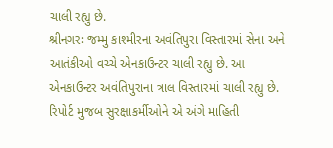ચાલી રહ્યુ છે.
શ્રીનગરઃ જમ્મુ કાશ્મીરના અવંતિપુરા વિસ્તારમાં સેના અને આતંકીઓ વચ્ચે એનકાઉન્ટર ચાલી રહ્યુ છે. આ એનકાઉન્ટર અવંતિપુરાના ત્રાલ વિસ્તારમાં ચાલી રહ્યુ છે. રિપોર્ટ મુજબ સુરક્ષાકર્મીઓને એ અંગે માહિતી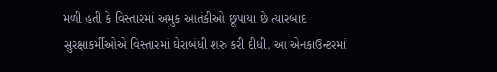મળી હતી કે વિસ્તારમાં અમુક આતંકીઓ છૂપાયા છે ત્યારબાદ સુરક્ષાકર્મીઓએ વિસ્તારમાં ઘેરાબંધી શરુ કરી દીધી. આ એનકાઉન્ટરમાં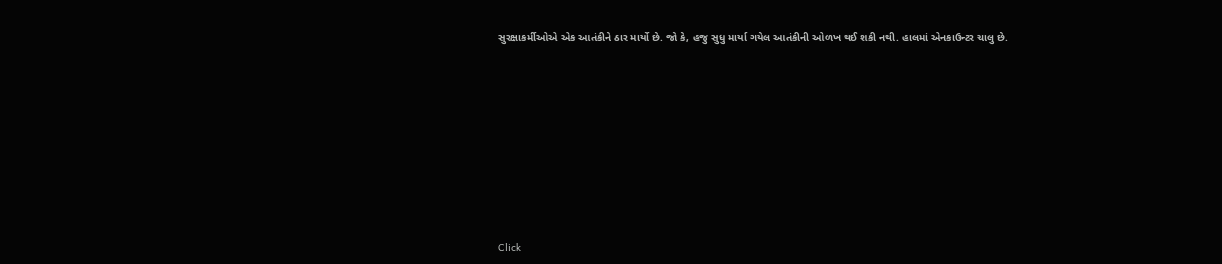સુરક્ષાકર્મીઓએ એક આતંકીને ઠાર માર્યો છે. જો કે, હજુ સુધુ માર્યા ગયેલ આતંકીની ઓળખ થઈ શકી નથી. હાલમાં એનકાઉન્ટર ચાલુ છે.













Click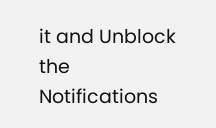it and Unblock the Notifications